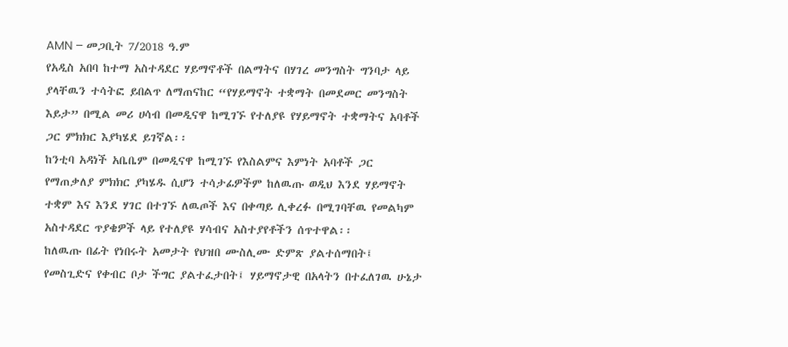AMN – መጋቢት 7/2018 ዓ.ም
የአዲስ አበባ ከተማ አስተዳደር ሃይማኖቶች በልማትና በሃገረ መንግስት ግንባታ ላይ ያላቸዉን ተሳትፎ ይበልጥ ለማጠናከር “የሃይማኖት ተቋማት በመደመር መንግስት እይታ” በሚል መሪ ሀሳብ በመዲናዋ ከሚገኙ የተለያዩ የሃይማኖት ተቋማትና አባቶች ጋር ምክክር እያካሄደ ይገኛል፡፡
ከንቲባ አዳነች አቤቤም በመዲናዋ ከሚገኙ የእስልምና እምነት አባቶች ጋር የማጠቃለያ ምክክር ያካሄዱ ሲሆን ተሳታፊዎችም ከለዉጡ ወዲህ እንደ ሃይማኖት ተቋም እና እንደ ሃገር በተገኙ ለዉጦች እና በቀጣይ ሊቀረፉ በሚገባቸዉ የመልካም አስተዳደር ጥያቄዎች ላይ የተለያዩ ሃሳብና አስተያየቶችን ሰጥተዋል፡፡
ከለዉጡ በፊት የነበሩት አመታት የህዝበ ሙስሊሙ ድምጽ ያልተሰማበት፤ የመስጊድና የቀብር ቦታ ችግር ያልተፈታበት፤ ሃይማኖታዊ በአላትን በተፈለገዉ ሁኔታ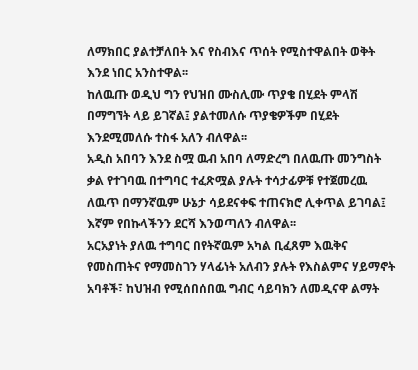ለማክበር ያልተቻለበት እና የስብእና ጥሰት የሚስተዋልበት ወቅት እንደ ነበር አንስተዋል፡፡
ከለዉጡ ወዲህ ግን የህዝበ ሙስሊሙ ጥያቄ በሂደት ምላሽ በማግኘት ላይ ይገኛል፤ ያልተመለሱ ጥያቄዎችም በሂደት እንደሚመለሱ ተስፋ አለን ብለዋል፡፡
አዲስ አበባን እንደ ስሟ ዉብ አበባ ለማድረግ በለዉጡ መንግስት ቃል የተገባዉ በተግባር ተፈጽሟል ያሉት ተሳታፊዎቹ የተጀመረዉ ለዉጥ በማንኛዉም ሁኔታ ሳይደናቀፍ ተጠናክሮ ሊቀጥል ይገባል፤ እኛም የበኩላችንን ደርሻ እንወጣለን ብለዋል፡፡
አርአያነት ያለዉ ተግባር በየትኛዉም አካል ቢፈጸም እዉቅና የመስጠትና የማመስገን ሃላፊነት አለብን ያሉት የእስልምና ሃይማኖት አባቶች፣ ከህዝብ የሚሰበሰበዉ ግብር ሳይባክን ለመዲናዋ ልማት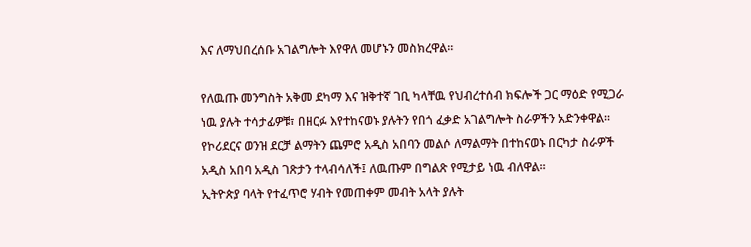እና ለማህበረሰቡ አገልግሎት እየዋለ መሆኑን መስክረዋል፡፡

የለዉጡ መንግስት አቅመ ደካማ እና ዝቅተኛ ገቢ ካላቸዉ የህብረተሰብ ክፍሎች ጋር ማዕድ የሚጋራ ነዉ ያሉት ተሳታፊዎቹ፣ በዘርፉ እየተከናወኑ ያሉትን የበጎ ፈቃድ አገልግሎት ስራዎችን አድንቀዋል፡፡
የኮሪደርና ወንዝ ደርቻ ልማትን ጨምሮ አዲስ አበባን መልሶ ለማልማት በተከናወኑ በርካታ ስራዎች አዲስ አበባ አዲስ ገጽታን ተላብሳለች፤ ለዉጡም በግልጽ የሚታይ ነዉ ብለዋል፡፡
ኢትዮጵያ ባላት የተፈጥሮ ሃብት የመጠቀም መብት አላት ያሉት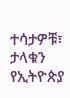ተሳታዎቹ፣ ታላቁን የኢትዮጵያ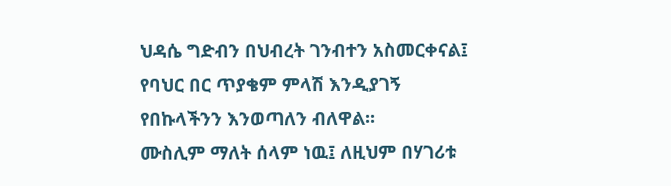ህዳሴ ግድብን በህብረት ገንብተን አስመርቀናል፤ የባህር በር ጥያቄም ምላሽ እንዲያገኝ የበኩላችንን እንወጣለን ብለዋል፡፡
ሙስሊም ማለት ሰላም ነዉ፤ ለዚህም በሃገሪቱ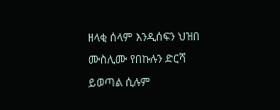ዘላቂ ሰላም እንዲሰፍን ህዝበ ሙስሊሙ የበኩሉን ድርሻ ይወጣል ሲሉም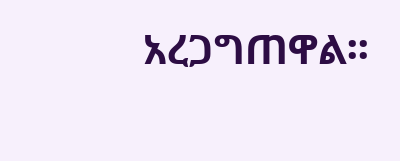አረጋግጠዋል፡፡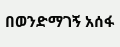በወንድማገኝ አሰፋ